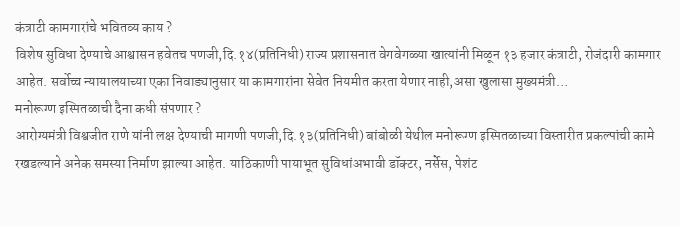कंत्राटी कामगारांचे भवितव्य काय ?
विशेष सुविधा देण्याचे आश्वासन हवेतच पणजी,दि.१४(प्रतिनिधी) राज्य प्रशासनात वेगवेगळ्या खात्यांनी मिळून १३ हजार कंत्राटी, रोजंदारी कामगार आहेत. सर्वोच्च न्यायालयाच्या एका निवाड्यानुसार या कामगारांना सेवेत नियमीत करता येणार नाही,असा खुलासा मुख्यमंत्री…
मनोरूग्ण इस्पितळाची दैना कधी संपणार ?
आरोग्यमंत्री विश्वजीत राणे यांनी लक्ष देण्याची मागणी पणजी,दि.१३(प्रतिनिधी) बांबोळी येथील मनोरूग्ण इस्पितळाच्या विस्तारीत प्रकल्पांची कामे रखडल्याने अनेक समस्या निर्माण झाल्या आहेत. याठिकाणी पायाभूत सुविधांअभावी डॉक्टर, नर्सेस, पेशंट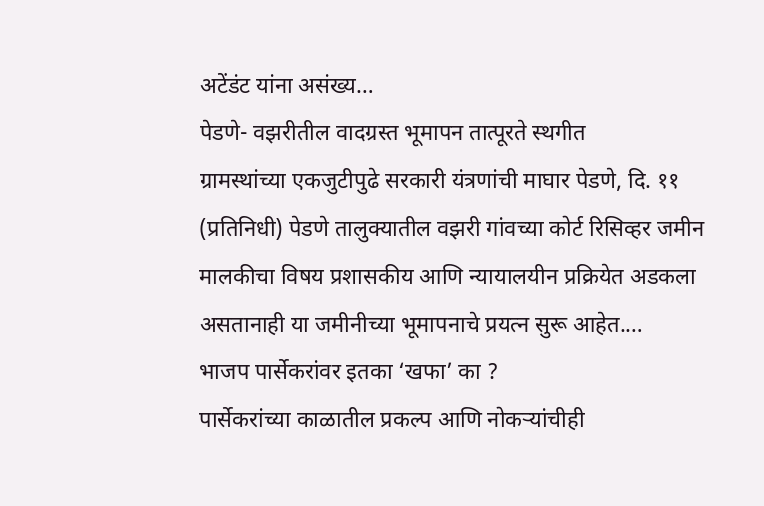अटेंडंट यांना असंख्य…
पेडणे- वझरीतील वादग्रस्त भूमापन तात्पूरते स्थगीत
ग्रामस्थांच्या एकजुटीपुढे सरकारी यंत्रणांची माघार पेडणे, दि. ११ (प्रतिनिधी) पेडणे तालुक्यातील वझरी गांवच्या कोर्ट रिसिव्हर जमीन मालकीचा विषय प्रशासकीय आणि न्यायालयीन प्रक्रियेत अडकला असतानाही या जमीनीच्या भूमापनाचे प्रयत्न सुरू आहेत.…
भाजप पार्सेकरांवर इतका ‘खफा’ का ?
पार्सेकरांच्या काळातील प्रकल्प आणि नोकऱ्यांचीही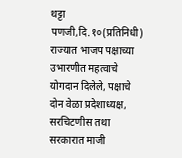थट्टा पणजी,दि.१०(प्रतिनिधी) राज्यात भाजप पक्षाच्या उभारणीत महत्वाचे योगदान दिलेले, पक्षाचे दोन वेळा प्रदेशाध्यक्ष, सरचिटणीस तथा सरकारात माजी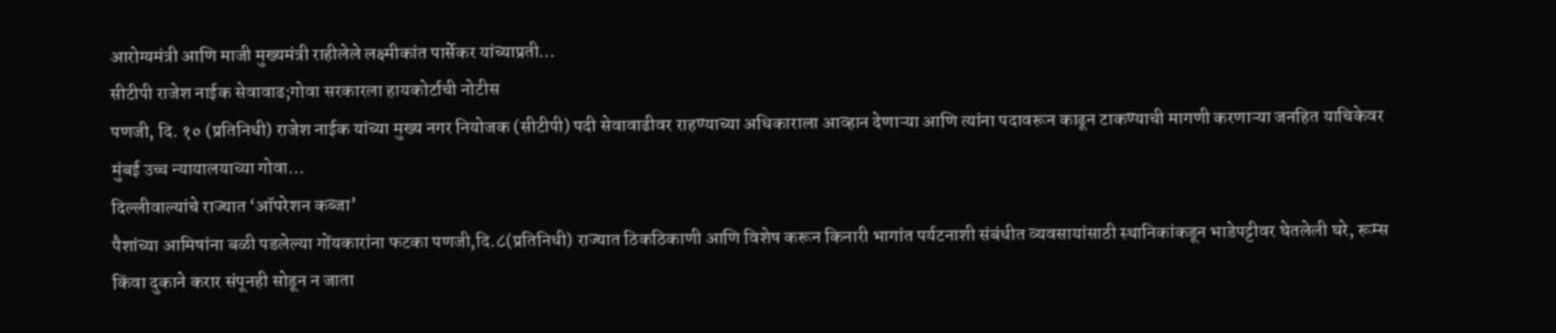आरोग्यमंत्री आणि माजी मुख्यमंत्री राहीलेले लक्ष्मीकांत पार्सेकर यांच्याप्रती…
सीटीपी राजेश नाईक सेवावाढ;गोवा सरकारला हायकोर्टाची नोटीस
पणजी, दि. १० (प्रतिनिधी) राजेश नाईक यांच्या मुख्य नगर नियोजक (सीटीपी) पदी सेवावाढीवर राहण्याच्या अधिकाराला आव्हान देणाऱ्या आणि त्यांना पदावरून काढून टाकण्याची मागणी करणाऱ्या जनहित याचिकेवर मुंबई उच्च न्यायालयाच्या गोवा…
दिल्लीवाल्यांचे राज्यात ‘ऑपरेशन कब्जा’
पैशांच्या आमिषांना बळी पडलेल्या गोंयकारांना फटका पणजी,दि.८(प्रतिनिधी) राज्यात ठिकठिकाणी आणि विशेष करून किनारी भागांत पर्यटनाशी संबंधीत व्यवसायांसाठी स्थानिकांकडून भाडेपट्टीवर घेतलेली घरे, रूम्स किंवा दुकाने करार संपूनही सोडून न जाता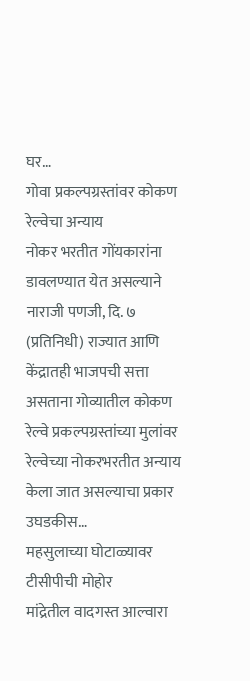घर…
गोवा प्रकल्पग्रस्तांवर कोकण रेल्वेचा अन्याय
नोकर भरतीत गोंयकारांना डावलण्यात येत असल्याने नाराजी पणजी, दि. ७ (प्रतिनिधी) राज्यात आणि केंद्रातही भाजपची सत्ता असताना गोव्यातील कोकण रेल्वे प्रकल्पग्रस्तांच्या मुलांवर रेल्वेच्या नोकरभरतीत अन्याय केला जात असल्याचा प्रकार उघडकीस…
महसुलाच्या घोटाळ्यावर टीसीपीची मोहोर
मांद्रेतील वादगस्त आल्वारा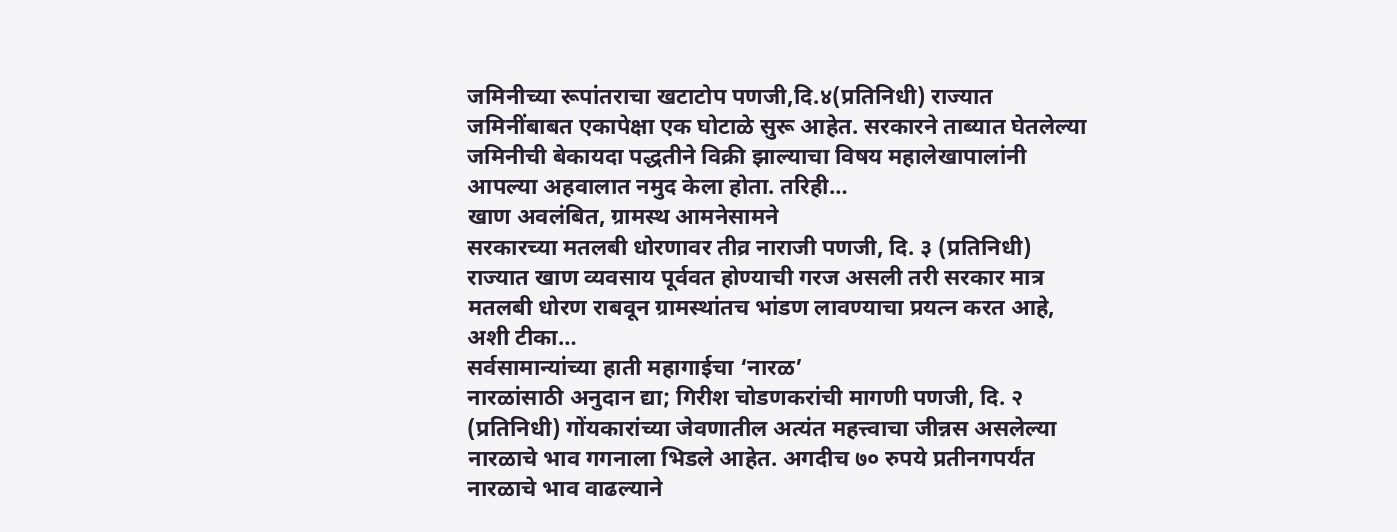जमिनीच्या रूपांतराचा खटाटोप पणजी,दि.४(प्रतिनिधी) राज्यात जमिनींबाबत एकापेक्षा एक घोटाळे सुरू आहेत. सरकारने ताब्यात घेतलेल्या जमिनीची बेकायदा पद्धतीने विक्री झाल्याचा विषय महालेखापालांनी आपल्या अहवालात नमुद केला होता. तरिही…
खाण अवलंबित, ग्रामस्थ आमनेसामने
सरकारच्या मतलबी धोरणावर तीव्र नाराजी पणजी, दि. ३ (प्रतिनिधी) राज्यात खाण व्यवसाय पूर्ववत होण्याची गरज असली तरी सरकार मात्र मतलबी धोरण राबवून ग्रामस्थांतच भांडण लावण्याचा प्रयत्न करत आहे, अशी टीका…
सर्वसामान्यांच्या हाती महागाईचा ‘नारळ’
नारळांसाठी अनुदान द्या; गिरीश चोडणकरांची मागणी पणजी, दि. २ (प्रतिनिधी) गोंयकारांच्या जेवणातील अत्यंत महत्त्वाचा जीन्नस असलेल्या नारळाचे भाव गगनाला भिडले आहेत. अगदीच ७० रुपये प्रतीनगपर्यंत नारळाचे भाव वाढल्याने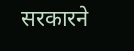सरकारने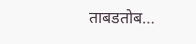ताबडतोब…